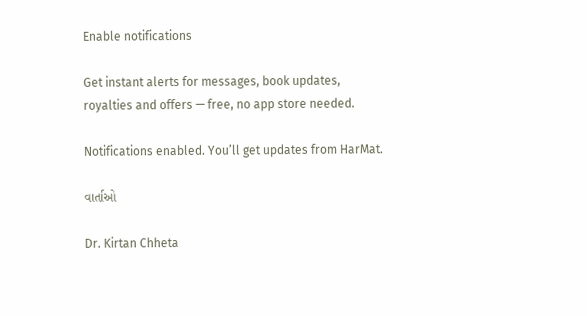Enable notifications

Get instant alerts for messages, book updates, royalties and offers — free, no app store needed.

Notifications enabled. You’ll get updates from HarMat.

વાર્તાઓ

Dr. Kirtan Chheta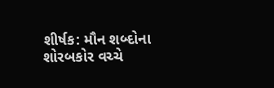શીર્ષક: મૌન શબ્દોના શોરબકોર વચ્ચે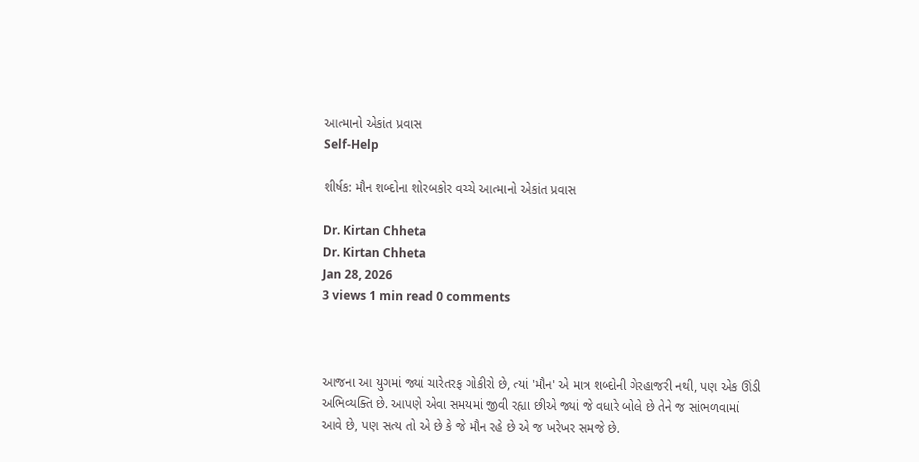આત્માનો એકાંત પ્રવાસ
Self-Help

શીર્ષક: મૌન શબ્દોના શોરબકોર વચ્ચે આત્માનો એકાંત પ્રવાસ

Dr. Kirtan Chheta
Dr. Kirtan Chheta
Jan 28, 2026
3 views 1 min read 0 comments



આજના આ યુગમાં જ્યાં ચારેતરફ ગોકીરો છે, ત્યાં 'મૌન' એ માત્ર શબ્દોની ગેરહાજરી નથી, પણ એક ઊંડી અભિવ્યક્તિ છે. આપણે એવા સમયમાં જીવી રહ્યા છીએ જ્યાં જે વધારે બોલે છે તેને જ સાંભળવામાં આવે છે, પણ સત્ય તો એ છે કે જે મૌન રહે છે એ જ ખરેખર સમજે છે.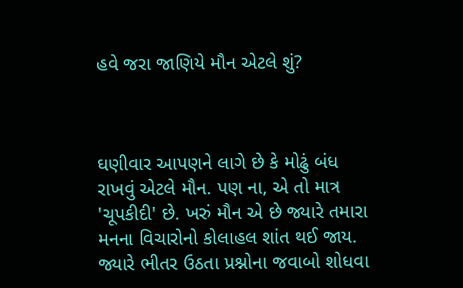હવે જરા જાણિયે મૌન એટલે શું?



ઘણીવાર આપણને લાગે છે કે મોઢું બંધ રાખવું એટલે મૌન. પણ ના, એ તો માત્ર 'ચૂપકીદી' છે. ખરું મૌન એ છે જ્યારે તમારા મનના વિચારોનો કોલાહલ શાંત થઈ જાય. જ્યારે ભીતર ઉઠતા પ્રશ્નોના જવાબો શોધવા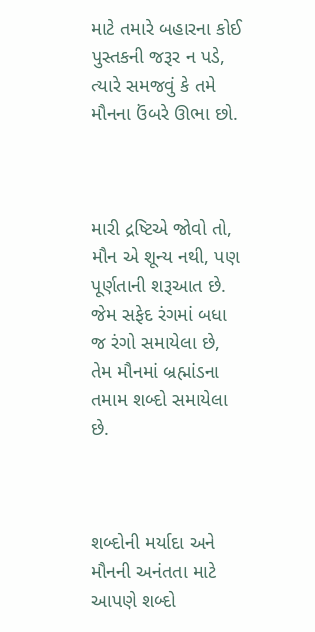માટે તમારે બહારના કોઈ પુસ્તકની જરૂર ન પડે, ત્યારે સમજવું કે તમે મૌનના ઉંબરે ઊભા છો.



મારી દ્રષ્ટિએ જોવો તો, મૌન એ શૂન્ય નથી, પણ પૂર્ણતાની શરૂઆત છે. જેમ સફેદ રંગમાં બધા જ રંગો સમાયેલા છે, તેમ મૌનમાં બ્રહ્માંડના તમામ શબ્દો સમાયેલા છે.



શબ્દોની મર્યાદા અને મૌનની અનંતતા માટે આપણે શબ્દો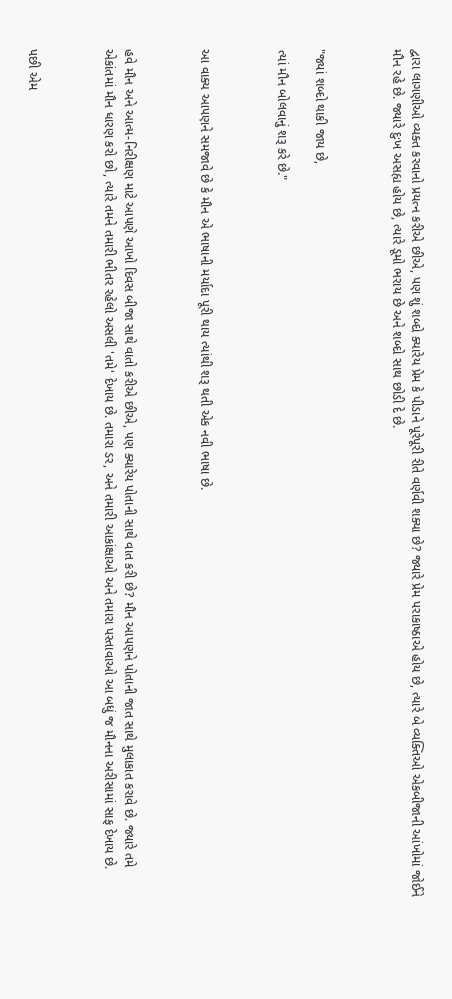દ્વારા લાગણીઓ વ્યક્ત કરવાનો પ્રયત્ન કરીએ છીએ, પણ શું શબ્દો ક્યારેય પ્રેમ કે પીડાને પૂરેપૂરી રીતે વર્ણવી શક્યા છે? જ્યારે પ્રેમ પરાકાષ્ઠાએ હોય છે, ત્યારે બે વ્યક્તિઓ એકબીજાની આંખોમાં જોઈને મૌન રહે છે. જ્યારે દુઃખ અસહ્ય હોય છે, ત્યારે ડૂમો ભરાય છે અને શબ્દો સાથ છોડી દે છે.



"જ્યાં શબ્દો થાકી જાય છે,

ત્યાં મૌન બોલવાનું શરૂ કરે છે."



આ વાક્ય આપણને સમજાવે છે કે મૌન એ ભાષાની મર્યાદા પૂરી થાય ત્યાંથી શરૂ થતી એક નવી ભાષા છે.



હવે મૌન અને આત્મ-નિરીક્ષણ માટે આપણે આખો દિવસ બીજા સાથે વાતો કરીએ છીએ, પણ ક્યારેય પોતાની સાથે વાત કરી છે? મૌન આપણને પોતાની જાત સાથે મુલાકાત કરાવે છે. જ્યારે તમે એકાંતમાં મૌન ધારણ કરો છો, ત્યારે તમને તમારી ભીતર રહેલો અસલી 'તમે' દેખાય છે. તમારા ડર, અને તમારી આકાંક્ષાઓ અને તમારા પસ્તાવાઓ આ બધું જ મૌનના અરીસામાં સાફ દેખાય છે.



પછી એમ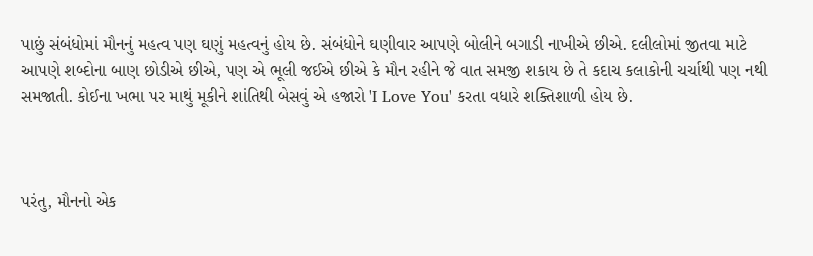પાછું સંબંધોમાં મૌનનું મહત્વ પણ ઘણું મહત્વનું હોય છે. સંબંધોને ઘણીવાર આપણે બોલીને બગાડી નાખીએ છીએ. દલીલોમાં જીતવા માટે આપણે શબ્દોના બાણ છોડીએ છીએ, પણ એ ભૂલી જઈએ છીએ કે મૌન રહીને જે વાત સમજી શકાય છે તે કદાચ કલાકોની ચર્ચાથી પણ નથી સમજાતી. કોઈના ખભા પર માથું મૂકીને શાંતિથી બેસવું એ હજારો 'I Love You' કરતા વધારે શક્તિશાળી હોય છે.



પરંતુ, મૌનનો એક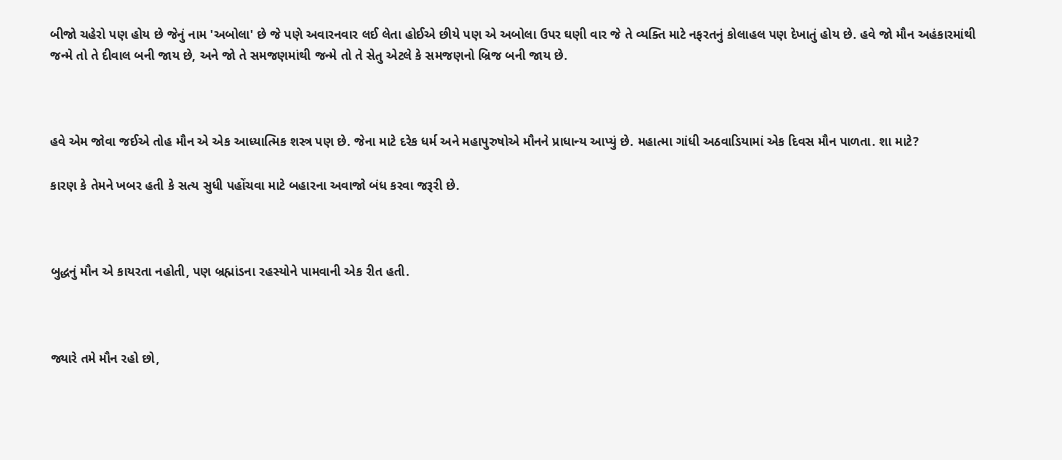બીજો ચહેરો પણ હોય છે જેનું નામ 'અબોલા' છે જે પણે અવારનવાર લઈ લેતા હોઈએ છીયે પણ એ અબોલા ઉપર ઘણી વાર જે તે વ્યક્તિ માટે નફરતનું કોલાહલ પણ દેખાતું હોય છે. હવે જો મૌન અહંકારમાંથી જન્મે તો તે દીવાલ બની જાય છે, અને જો તે સમજણમાંથી જન્મે તો તે સેતુ એટલે કે સમજણનો બ્રિજ બની જાય છે.



હવે એમ જોવા જઈએ તોહ મૌન એ એક આધ્યાત્મિક શસ્ત્ર પણ છે. જેના માટે દરેક ધર્મ અને મહાપુરુષોએ મૌનને પ્રાધાન્ય આપ્યું છે. મહાત્મા ગાંધી અઠવાડિયામાં એક દિવસ મૌન પાળતા. શા માટે?

કારણ કે તેમને ખબર હતી કે સત્ય સુધી પહોંચવા માટે બહારના અવાજો બંધ કરવા જરૂરી છે.



બુદ્ધનું મૌન એ કાયરતા નહોતી, પણ બ્રહ્માંડના રહસ્યોને પામવાની એક રીત હતી.



જ્યારે તમે મૌન રહો છો,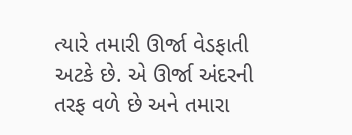ત્યારે તમારી ઊર્જા વેડફાતી અટકે છે. એ ઊર્જા અંદરની તરફ વળે છે અને તમારા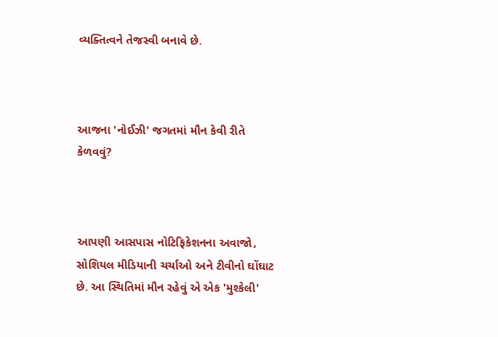વ્યક્તિત્વને તેજસ્વી બનાવે છે.



આજના 'નોઈઝી' જગતમાં મૌન કેવી રીતે કેળવવું?



આપણી આસપાસ નોટિફિકેશનના અવાજો, સોશિયલ મીડિયાની ચર્ચાઓ અને ટીવીનો ઘોંઘાટ છે. આ સ્થિતિમાં મૌન રહેવું એ એક 'મુશ્કેલી'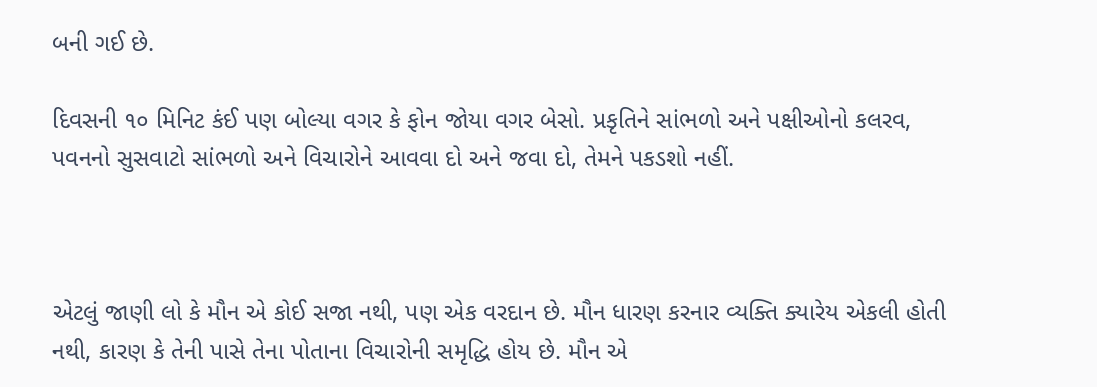બની ગઈ છે.

દિવસની ૧૦ મિનિટ કંઈ પણ બોલ્યા વગર કે ફોન જોયા વગર બેસો. પ્રકૃતિને સાંભળો અને પક્ષીઓનો કલરવ, પવનનો સુસવાટો સાંભળો અને વિચારોને આવવા દો અને જવા દો, તેમને પકડશો નહીં.



એટલું જાણી લો કે મૌન એ કોઈ સજા નથી, પણ એક વરદાન છે. મૌન ધારણ કરનાર વ્યક્તિ ક્યારેય એકલી હોતી નથી, કારણ કે તેની પાસે તેના પોતાના વિચારોની સમૃદ્ધિ હોય છે. મૌન એ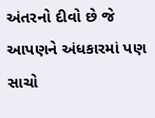અંતરનો દીવો છે જે આપણને અંધકારમાં પણ સાચો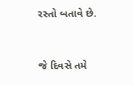રસ્તો બતાવે છે.



જે દિવસે તમે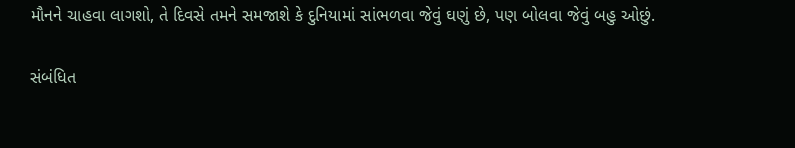મૌનને ચાહવા લાગશો, તે દિવસે તમને સમજાશે કે દુનિયામાં સાંભળવા જેવું ઘણું છે, પણ બોલવા જેવું બહુ ઓછું.

સંબંધિત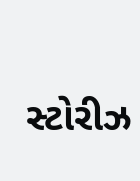સ્ટોરીઝ